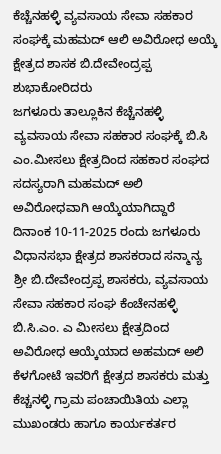ಕೆಚ್ಚೆನಹಳ್ಳಿ ವ್ಯವಸಾಯ ಸೇವಾ ಸಹಕಾರ ಸಂಘಕ್ಕೆ ಮಹಮದ್ ಆಲಿ ಅವಿರೋಧ ಅಯ್ಕೆ ಕ್ಷೇತ್ರದ ಶಾಸಕ ಬಿ.ದೇವೇಂದ್ರಪ್ಪ ಶುಭಾಕೋರಿದರು
ಜಗಳೂರು ತಾಲ್ಲೂಕಿನ ಕೆಚ್ಚೆನಹಳ್ಳಿ ವ್ಯವಸಾಯ ಸೇವಾ ಸಹಕಾರ ಸಂಘಕ್ಕೆ ಬಿ.ಸಿ ಎಂ.ಮೀಸಲು ಕ್ಷೇತ್ರದಿಂದ ಸಹಕಾರ ಸಂಘದ ಸದಸ್ಯರಾಗಿ ಮಹಮದ್ ಅಲಿ ಅವಿರೋಧವಾಗಿ ಆಯ್ಕೆಯಾಗಿದ್ದಾರೆ
ದಿನಾಂಕ 10-11-2025 ರಂದು ಜಗಳೂರು ವಿಧಾನಸಭಾ ಕ್ಷೇತ್ರದ ಶಾಸಕರಾದ ಸನ್ಮಾನ್ಯ ಶ್ರೀ ಬಿ.ದೇವೇಂದ್ರಪ್ಪ ಶಾಸಕರು, ವ್ಯವಸಾಯ ಸೇವಾ ಸಹಕಾರ ಸಂಘ ಕೆಂಚೇನಹಳ್ಳಿ ಬಿ.ಸಿ.ಎಂ. ಎ ಮೀಸಲು ಕ್ಷೇತ್ರದಿಂದ ಅವಿರೋಧ ಆಯ್ಕೆಯಾದ ಅಹಮದ್ ಅಲಿ ಕೆಳಗೋಟೆ ಇವರಿಗೆ ಕ್ಷೇತ್ರದ ಶಾಸಕರು ಮತ್ತು ಕೆಚ್ಚನಳ್ಳಿ ಗ್ರಾಮ ಪಂಚಾಯಿತಿಯ ಎಲ್ಲಾ ಮುಖಂಡರು ಹಾಗೂ ಕಾರ್ಯಕರ್ತರ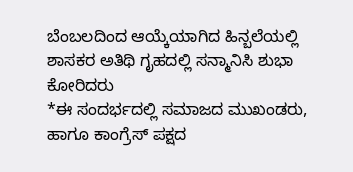ಬೆಂಬಲದಿಂದ ಆಯ್ಕೆಯಾಗಿದ ಹಿನ್ಬಲೆಯಲ್ಲಿ ಶಾಸಕರ ಅತಿಥಿ ಗೃಹದಲ್ಲಿ ಸನ್ಮಾನಿಸಿ ಶುಭಾ ಕೋರಿದರು
*ಈ ಸಂದರ್ಭದಲ್ಲಿ ಸಮಾಜದ ಮುಖಂಡರು, ಹಾಗೂ ಕಾಂಗ್ರೆಸ್ ಪಕ್ಷದ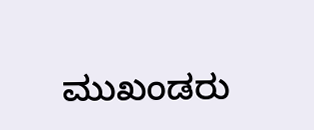ಮುಖಂಡರು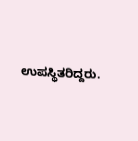ಉಪಸ್ಥಿತರಿದ್ದರು.